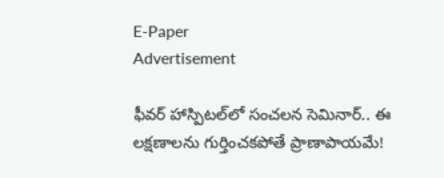E-Paper
Advertisement

ఫీవర్ హాస్పిటల్‌లో సంచలన సెమినార్.. ఈ లక్షణాలను గుర్తించకపోతే ప్రాణాపాయమే!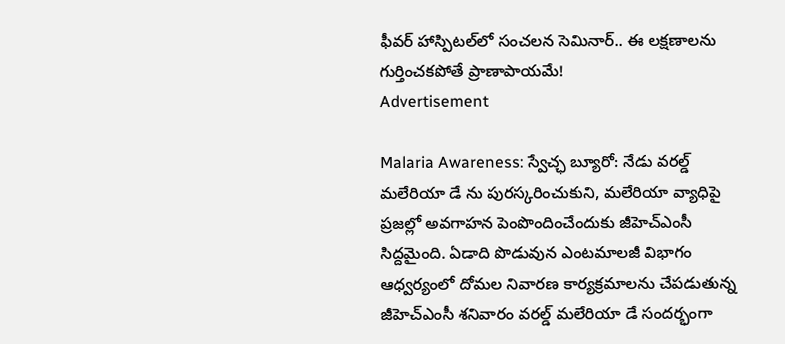ఫీవర్ హాస్పిటల్‌లో సంచలన సెమినార్.. ఈ లక్షణాలను గుర్తించకపోతే ప్రాణాపాయమే!
Advertisement

Malaria Awareness: స్వేచ్ఛ బ్యూరో: నేడు వరల్డ్ మలేరియా డే ను పురస్కరించుకుని, మలేరియా వ్యాధిపై ప్రజల్లో అవగాహన పెంపొందించేందుకు జీహెచ్ఎంసీ సిద్దమైంది. ఏడాది పొడువున ఎంటమాలజీ విభాగం ఆధ్వర్యంలో దోమల నివారణ కార్యక్రమాలను చేపడుతున్న జీహెచ్ఎంసీ శనివారం వరల్డ్ మలేరియా డే సందర్భంగా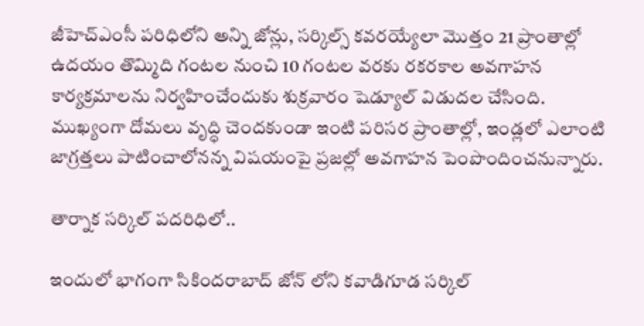జీహెచ్ఎంసీ పరిధిలోని అన్ని జోన్లు, సర్కిల్స్ కవరయ్యేలా మొత్తం 21 ప్రాంతాల్లో ఉదయం తొమ్మిది గంటల నుంచి 10 గంటల వరకు రకరకాల అవగాహన కార్యక్రమాలను నిర్వహించేందుకు శుక్రవారం షెడ్యూల్ విడుదల చేసింది. ముఖ్యంగా దోమలు వృద్ధి చెందకుండా ఇంటి పరిసర ప్రాంతాల్లో, ఇండ్లలో ఎలాంటి జాగ్రత్తలు పాటించాలోనన్న విషయంపై ప్రజల్లో అవగాహన పెంపొందించనున్నారు.

తార్నాక సర్కిల్ పదరిధిలో..

ఇందులో భాగంగా సికిందరాబాద్ జోన్ లోని కవాడిగూడ సర్కిల్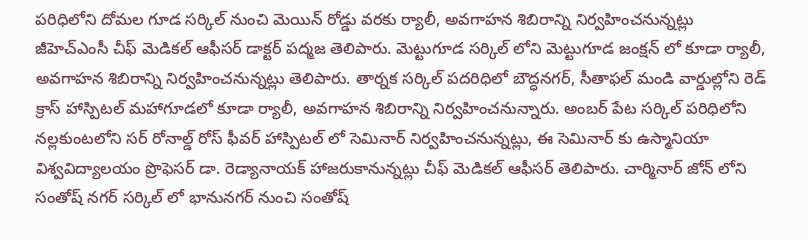పరిధిలోని దోమల గూడ సర్కిల్ నుంచి మెయిన్ రోడ్డు వరకు ర్యాలీ, అవగాహన శిబిరాన్ని నిర్వహించనున్నట్లు జీహెచ్ఎంసీ చీఫ్ మెడికల్ ఆఫీసర్ డాక్టర్ పద్మజ తెలిపారు. మెట్టుగూడ సర్కిల్ లోని మెట్టుగూడ జంక్షన్ లో కూడా ర్యాలీ, అవగాహన శిబిరాన్ని నిర్వహించనున్నట్లు తెలిపారు. తార్నక సర్కిల్ పదరిధిలో బౌద్ధనగర్, సీతాఫల్ మండి వార్డుల్లోని రెడ్ క్రాస్ హాస్పిటల్ మహాగూడలో కూడా ర్యాలీ, అవగాహన శిబిరాన్ని నిర్వహించనున్నారు. అంబర్ పేట సర్కిల్ పరిధిలోని నల్లకుంటలోని సర్ రోనాల్డ్ రోస్ ఫీవర్ హాస్పిటల్ లో సెమినార్ నిర్వహించనున్నట్లు, ఈ సెమినార్ కు ఉస్మానియా విశ్వవిద్యాలయం ప్రొఫెసర్ డా. రెడ్యానాయక్ హాజరుకానున్నట్లు చీఫ్ మెడికల్ ఆఫీసర్ తెలిపారు. చార్మినార్ జోన్ లోని సంతోష్ నగర్ సర్కిల్ లో భానునగర్ నుంచి సంతోష్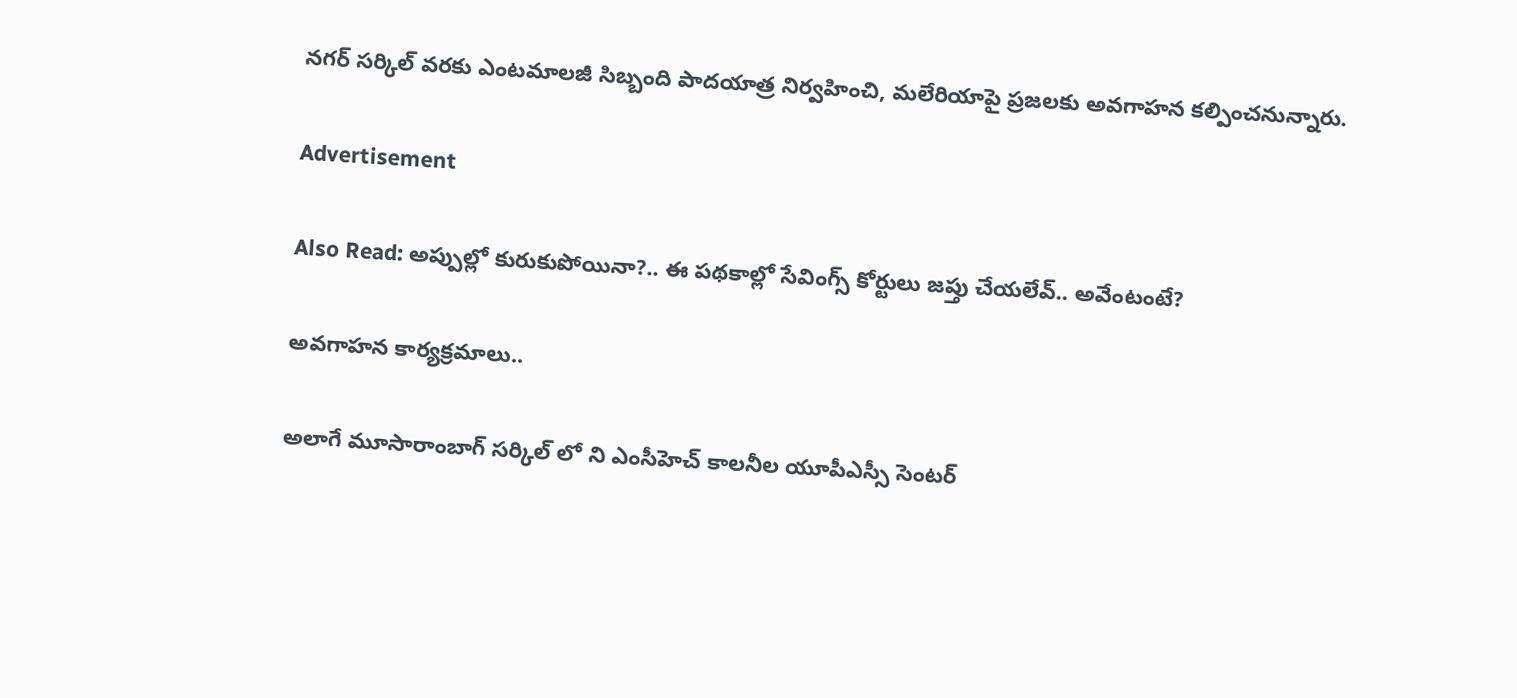నగర్ సర్కిల్ వరకు ఎంటమాలజీ సిబ్బంది పాదయాత్ర నిర్వహించి, మలేరియాపై ప్రజలకు అవగాహన కల్పించనున్నారు.

Advertisement

Also Read: అప్పుల్లో కురుకుపోయినా?.. ఈ పథకాల్లో సేవింగ్స్ కోర్టులు జప్తు చేయలేవ్.. అవేంటంటే?

అవగాహన కార్యక్రమాలు..

అలాగే మూసారాంబాగ్ సర్కిల్ లో ని ఎంసీహెచ్ కాలనీల యూపీఎస్సీ సెంటర్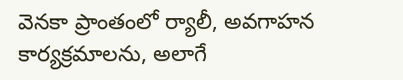వెనకా ప్రాంతంలో ర్యాలీ, అవగాహన కార్యక్రమాలను, అలాగే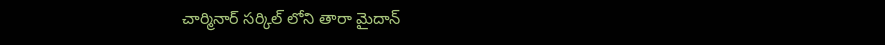చార్మినార్ సర్కిల్ లోని తారా మైదాన్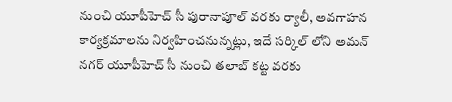నుంచి యూపీహెచ్ సీ పురానాపూల్ వరకు ర్యాలీ, అవగాహన కార్యక్రమాలను నిర్వహించనున్నట్లు, ఇదే సర్కిల్ లోని అమన్ నగర్ యూపీహెచ్ సీ నుంచి తలాబ్ కట్ట వరకు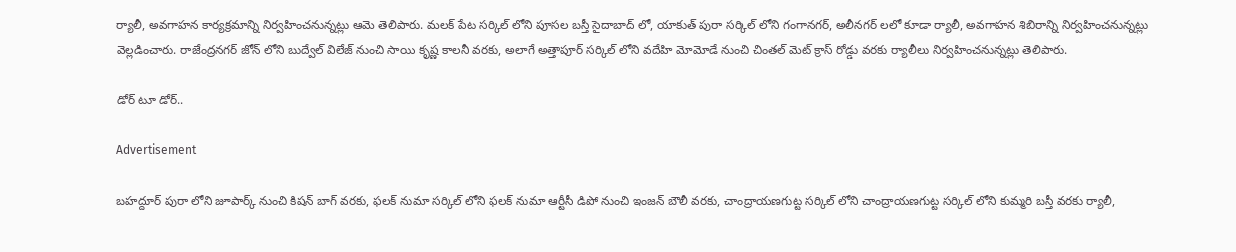ర్యాలీ, అవగాహన కార్యక్రమాన్ని నిర్వహించనున్నట్లు ఆమె తెలిపారు. మలక్ పేట సర్కిల్ లోని పూసల బస్తీ సైదాబాద్ లో, యాకుత్ పురా సర్కిల్ లోని గంగానగర్, అలీనగర్ లలో కూడా ర్యాలీ, అవగాహన శిబిరాన్ని నిర్వహించనున్నట్లు వెల్లడించారు. రాజేంద్రనగర్ జోన్ లోని బుద్వేల్ విలేజ్ నుంచి సాయి కృష్ణ కాలనీ వరకు, అలాగే అత్తాపూర్ సర్కిల్ లోని వదేహి మోమోడే నుంచి చింతల్ మెట్ క్రాస్ రోడ్డు వరకు ర్యాలీలు నిర్వహించనున్నట్లు తెలిపారు.

డోర్ టూ డోర్..

Advertisement

బహద్దూర్ పురా లోని జూపార్క్ నుంచి కిషన్ బాగ్ వరకు, ఫలక్ నుమా సర్కిల్ లోని ఫలక్ నుమా ఆర్టీసీ డిపో నుంచి ఇంజన్ బౌలీ వరకు, చాంద్రాయణగుట్ట సర్కిల్ లోని చాంద్రాయణగుట్ట సర్కిల్ లోని కుమ్మరి బస్తీ వరకు ర్యాలీ,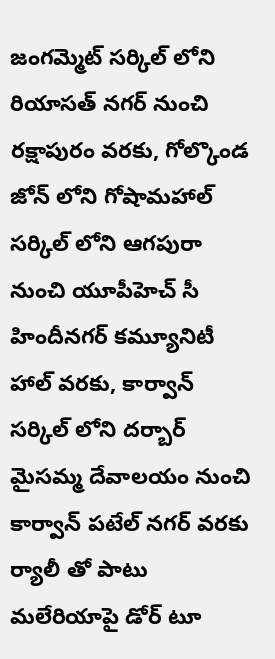జంగమ్మెట్ సర్కిల్ లోని రియాసత్ నగర్ నుంచి రక్షాపురం వరకు, గోల్కొండ జోన్ లోని గోషామహాల్ సర్కిల్ లోని ఆగపురా నుంచి యూపీహెచ్ సీ హిందీనగర్ కమ్యూనిటీ హాల్ వరకు, కార్వాన్ సర్కిల్ లోని దర్బార్ మైసమ్మ దేవాలయం నుంచి కార్వాన్ పటేల్ నగర్ వరకు ర్యాలీ తో పాటు మలేరియాపై డోర్ టూ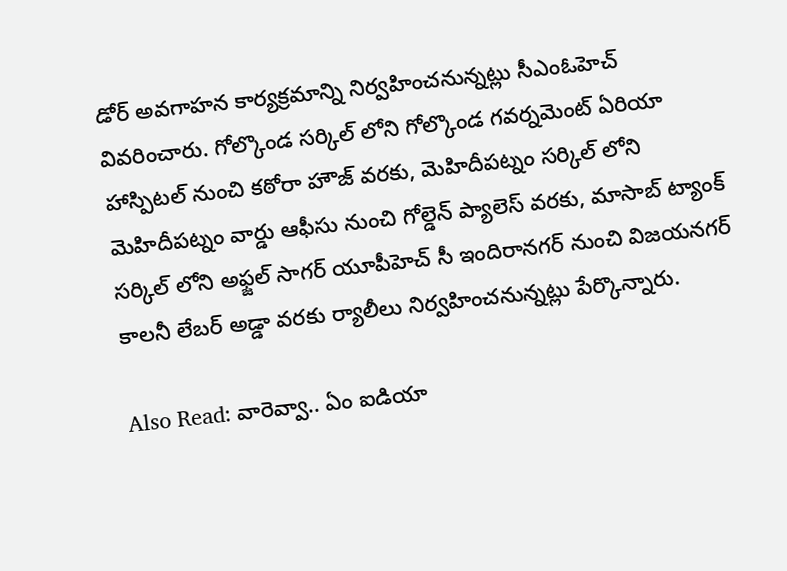డోర్ అవగాహన కార్యక్రమాన్ని నిర్వహించనున్నట్లు సీఎంఓహెచ్ వివరించారు. గోల్కొండ సర్కిల్ లోని గోల్కొండ గవర్నమెంట్ ఏరియా హాస్పిటల్ నుంచి కఠోరా హౌజ్ వరకు, మెహిదీపట్నం సర్కిల్ లోని మెహిదీపట్నం వార్డు ఆఫీసు నుంచి గోల్డెన్ ప్యాలెస్ వరకు, మాసాబ్ ట్యాంక్ సర్కిల్ లోని అఫ్జల్ సాగర్ యూపీహెచ్ సీ ఇందిరానగర్ నుంచి విజయనగర్ కాలనీ లేబర్ అడ్డా వరకు ర్యాలీలు నిర్వహించనున్నట్లు పేర్కొన్నారు.

Also Read: వారెవ్వా.. ఏం ఐడియా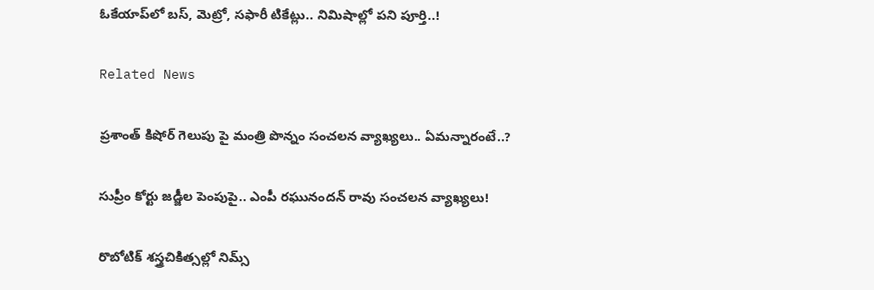ఓకేయాప్‌లో బస్, మెట్రో, సఫారీ టికేట్లు.. నిమిషాల్లో పని పూర్తి..!

Related News

ప్రశాంత్ కిషోర్ గెలుపు పై మంత్రి పొన్నం సంచలన వ్యాఖ్యలు.. ఏమన్నారంటే..?

సుప్రీం కోర్టు జడ్జీల పెంపుపై.. ఎంపీ రఘునందన్ రావు సంచలన వ్యాఖ్యలు!

రొబోటిక్ శస్త్రచికిత్సల్లో నిమ్స్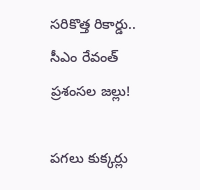సరికొత్త రికార్డు.. సీఎం రేవంత్ ప్రశంసల జల్లు!

పగలు కుక్కర్లు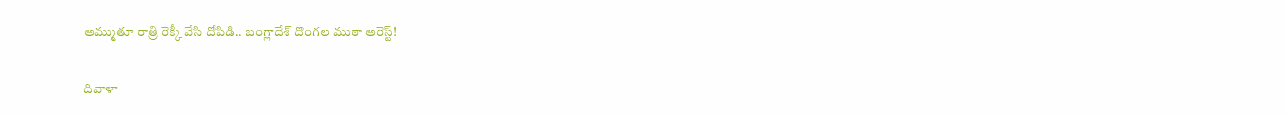అమ్ముతూ రాత్రి రెక్కీ వేసి దోపిడి.. బంగ్లాదేశ్ దొంగల ముఠా అరెస్ట్!

దివాళా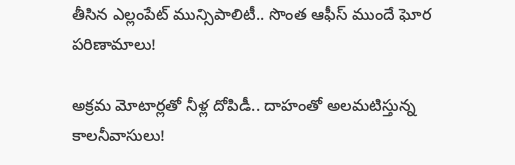తీసిన ఎల్లంపేట్ మున్సిపాలిటీ.. సొంత ఆఫీస్ ముందే ఘోర పరిణామాలు!

అక్రమ మోటార్లతో నీళ్ల దోపిడీ.. దాహంతో అలమటిస్తున్న కాలనీవాసులు!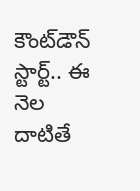కౌంట్‌డౌన్ స్టార్ట్.. ఈ నెల దాటితే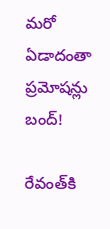మరో ఏడాదంతా ప్రమోషన్లు బంద్!

రేవంత్‌కి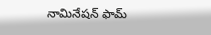నామినేషన్ ఫామ్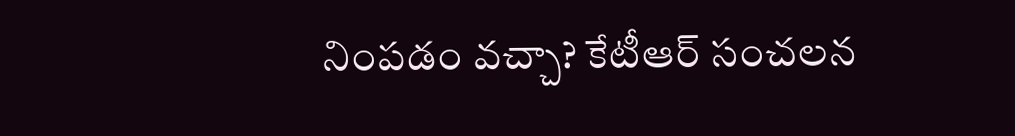నింపడం వచ్చా? కేటీఆర్ సంచలన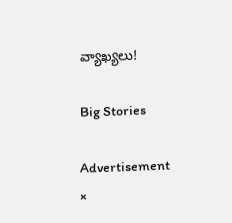వ్యాఖ్యలు!

Big Stories

Advertisement
×